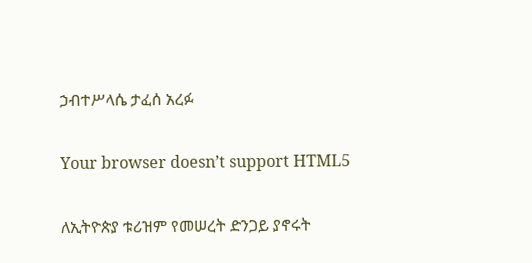ኃብተሥላሴ ታፈሰ አረፉ

Your browser doesn’t support HTML5

ለኢትዮጵያ ቱሪዝም የመሠረት ድንጋይ ያኖሩት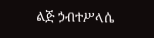ልጅ ኃብተሥላሴ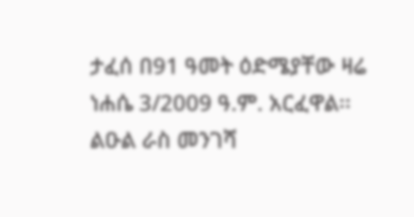ታፈሰ በ91 ዓመት ዕድሜያቸው ዛሬ ነሐሴ 3/2009 ዓ.ም. አርፈዋል፡፡ ልዑል ራስ መንገሻ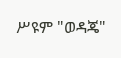ሥዩም "ወዳጄ"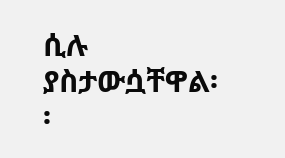ሲሉ ያስታውሷቸዋል፡፡